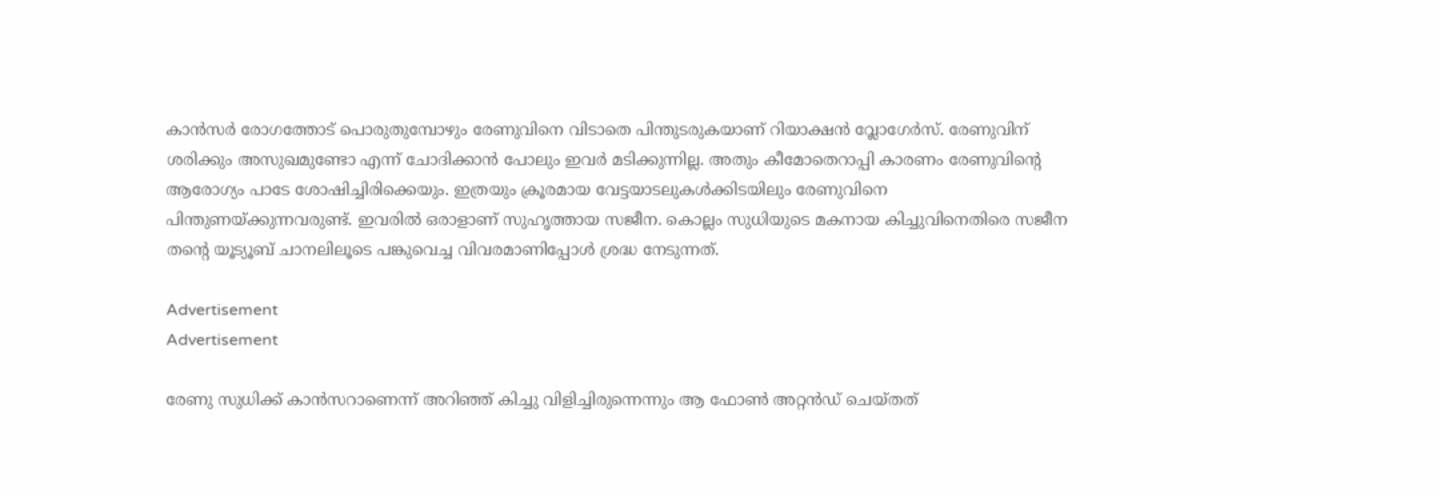കാൻസർ രോഗത്തോട് പൊരുതുമ്പോഴും രേണുവിനെ വിടാതെ പിന്തുടരുകയാണ് റിയാക്ഷൻ വ്ലോഗേർസ്. രേണുവിന് ശരിക്കും അസുഖമുണ്ടോ എന്ന് ചോദിക്കാൻ പോലും ഇവർ മടിക്കുന്നില്ല. അതും കീമോതെറാപ്പി കാരണം രേണുവിന്റെ ആരോഗ്യം പാടേ ശോഷിച്ചിരിക്കെയും. ഇത്രയും ക്രൂരമായ വേട്ടയാടലുകൾക്കിടയിലും രേണുവിനെ പിന്തുണയ്ക്കുന്നവരുണ്ട്. ഇവരിൽ ഒരാളാണ് സുഹൃത്തായ സജീന. കൊല്ലം സുധിയുടെ മകനായ കിച്ചുവിനെതിരെ സജീന തന്റെ യൂട്യൂബ് ചാനലിലൂടെ പങ്കുവെച്ച വിവരമാണിപ്പോൾ ശ്രദ്ധ നേടുന്നത്.

Advertisement
Advertisement

രേണു സുധിക്ക് കാൻസറാണെന്ന് അറിഞ്ഞ് കിച്ചു വിളിച്ചിരുന്നെന്നും ആ ഫോൺ അറ്റൻഡ് ചെയ്തത്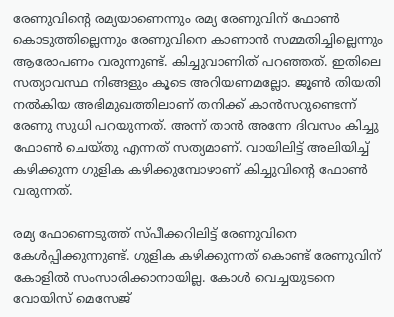രേണുവിന്റെ രമ്യയാണെന്നും രമ്യ രേണുവിന് ഫോൺ കൊടുത്തില്ലെന്നും രേണുവിനെ കാണാൻ സമ്മതിച്ചില്ലെന്നും ആരോപണം വരുന്നുണ്ട്. കിച്ചുവാണിത് പറഞ്ഞത്. ഇതിലെ സത്യാവസ്ഥ നിങ്ങളും കൂടെ അറിയണമല്ലോ. ജൂൺ തിയതി നൽകിയ അഭിമുഖത്തിലാണ് തനിക്ക് കാൻസറുണ്ടെന്ന് രേണു സുധി പറയുന്നത്. അന്ന് താൻ അന്നേ ദിവസം കിച്ചു ഫോൺ ചെയ്തു എന്നത് സത്യമാണ്. വായിലിട്ട് അലിയിച്ച് കഴിക്കുന്ന ഗുളിക കഴിക്കുമ്പോഴാണ് കിച്ചുവിന്റെ ഫോൺ വരുന്നത്.

രമ്യ ഫോണെടുത്ത് സ്പീക്കറിലിട്ട് രേണുവിനെ കേൾപ്പിക്കുന്നുണ്ട്. ഗുളിക കഴിക്കുന്നത് കൊണ്ട് രേണുവിന് കോളിൽ സംസാരിക്കാനായില്ല. കോൾ വെച്ചയുടനെ വോയിസ് മെസേജ്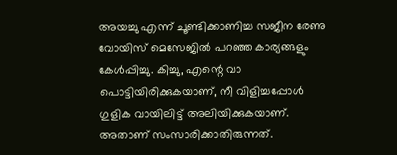അയച്ചു എന്ന് ചൂണ്ടിക്കാണിച്ച സജീന രേണു വോയിസ് മെസേജിൽ പറഞ്ഞ കാര്യങ്ങളും കേൾപ്പിച്ചു. കിച്ചു, എന്റെ വാ പൊട്ടിയിരിക്കുകയാണ്, നീ വിളിച്ചപ്പോൾ ഗുളിക വായിലിട്ട് അലിയിക്കുകയാണ്. അതാണ് സംസാരിക്കാതിരുന്നത്.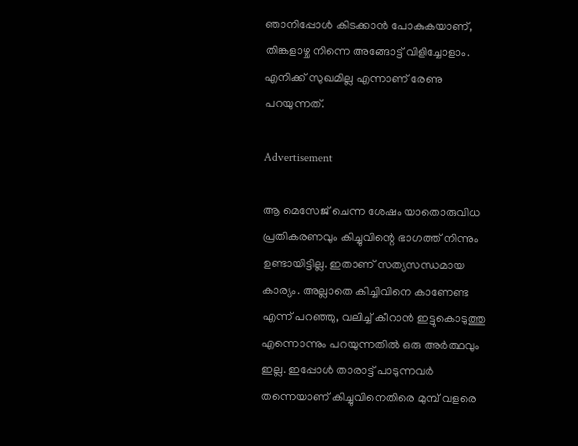ഞാനിപ്പോൾ കിടക്കാൻ പോകുകയാണ്, തിങ്കളാഴ്ച നിന്നെ അങ്ങോട്ട് വിളിച്ചോളാം. എനിക്ക് സുഖമില്ല എന്നാണ് രേണു പറയുന്നത്.

Advertisement

ആ മെസേജ് ചെന്ന ശേഷം യാതൊരുവിധ പ്രതികരണവും കിച്ചുവിന്റെ ഭാഗത്ത് നിന്നും ഉണ്ടായിട്ടില്ല. ഇതാണ് സത്യസന്ധമായ കാര്യം. അല്ലാതെ കിച്ചിവിനെ കാണേണ്ട എന്ന് പറഞ്ഞു, വലിച്ച് കീറാൻ ഇട്ടുകൊടുത്തു എന്നൊന്നും പറയുന്നതിൽ ഒരു അർത്ഥവും ഇല്ല. ഇപ്പോൾ താരാട്ട് പാടുന്നവർ തന്നെയാണ് കിച്ചുവിനെതിരെ മുമ്പ് വളരെ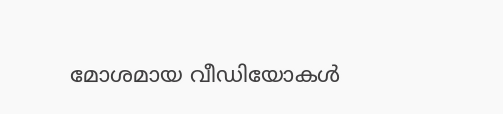മോശമായ വീഡിയോകൾ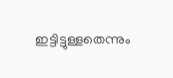ഇട്ടിട്ടുള്ളതെന്നും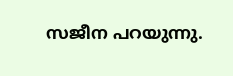സജീന പറയുന്നു.